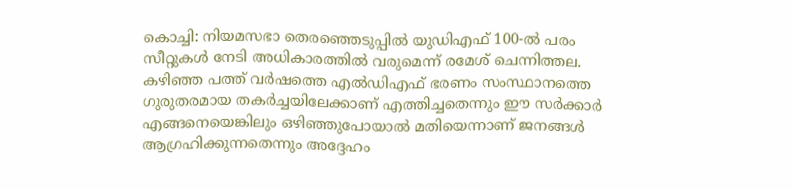കൊച്ചി: നിയമസഭാ തെരഞ്ഞെടുപ്പിൽ യുഡിഎഫ് 100-ൽ പരം സീറ്റുകൾ നേടി അധികാരത്തിൽ വരുമെന്ന് രമേശ് ചെന്നിത്തല. കഴിഞ്ഞ പത്ത് വർഷത്തെ എൽഡിഎഫ് ഭരണം സംസ്ഥാനത്തെ ഗുരുതരമായ തകർച്ചയിലേക്കാണ് എത്തിച്ചതെന്നും ഈ സർക്കാർ എങ്ങനെയെങ്കിലും ഒഴിഞ്ഞുപോയാൽ മതിയെന്നാണ് ജനങ്ങൾ ആഗ്രഹിക്കുന്നതെന്നും അദ്ദേഹം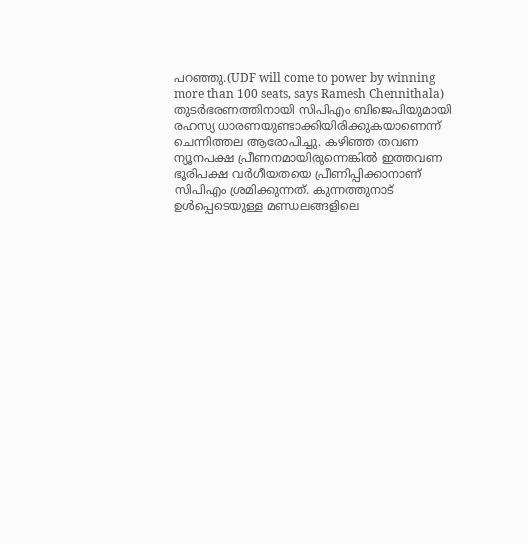പറഞ്ഞു.(UDF will come to power by winning more than 100 seats, says Ramesh Chennithala)
തുടർഭരണത്തിനായി സിപിഎം ബിജെപിയുമായി രഹസ്യ ധാരണയുണ്ടാക്കിയിരിക്കുകയാണെന്ന് ചെന്നിത്തല ആരോപിച്ചു. കഴിഞ്ഞ തവണ ന്യൂനപക്ഷ പ്രീണനമായിരുന്നെങ്കിൽ ഇത്തവണ ഭൂരിപക്ഷ വർഗീയതയെ പ്രീണിപ്പിക്കാനാണ് സിപിഎം ശ്രമിക്കുന്നത്. കുന്നത്തുനാട് ഉൾപ്പെടെയുള്ള മണ്ഡലങ്ങളിലെ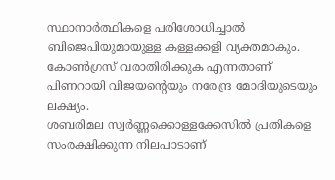സ്ഥാനാർത്ഥികളെ പരിശോധിച്ചാൽ ബിജെപിയുമായുള്ള കള്ളക്കളി വ്യക്തമാകും. കോൺഗ്രസ് വരാതിരിക്കുക എന്നതാണ് പിണറായി വിജയന്റെയും നരേന്ദ്ര മോദിയുടെയും ലക്ഷ്യം.
ശബരിമല സ്വർണ്ണക്കൊള്ളക്കേസിൽ പ്രതികളെ സംരക്ഷിക്കുന്ന നിലപാടാണ്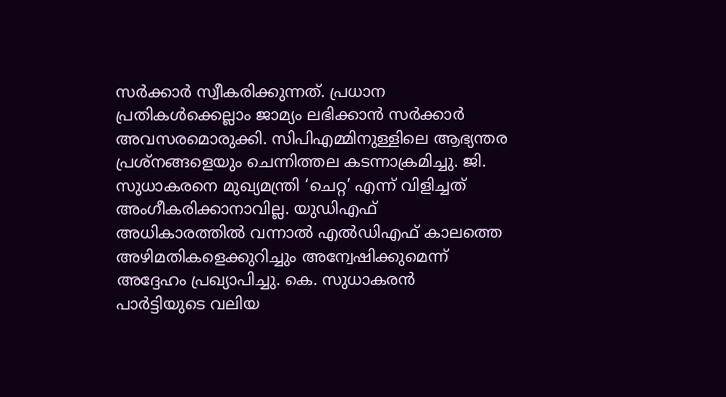സർക്കാർ സ്വീകരിക്കുന്നത്. പ്രധാന പ്രതികൾക്കെല്ലാം ജാമ്യം ലഭിക്കാൻ സർക്കാർ അവസരമൊരുക്കി. സിപിഎമ്മിനുള്ളിലെ ആഭ്യന്തര പ്രശ്നങ്ങളെയും ചെന്നിത്തല കടന്നാക്രമിച്ചു. ജി. സുധാകരനെ മുഖ്യമന്ത്രി ‘ചെറ്റ’ എന്ന് വിളിച്ചത് അംഗീകരിക്കാനാവില്ല. യുഡിഎഫ് അധികാരത്തിൽ വന്നാൽ എൽഡിഎഫ് കാലത്തെ അഴിമതികളെക്കുറിച്ചും അന്വേഷിക്കുമെന്ന് അദ്ദേഹം പ്രഖ്യാപിച്ചു. കെ. സുധാകരൻ പാർട്ടിയുടെ വലിയ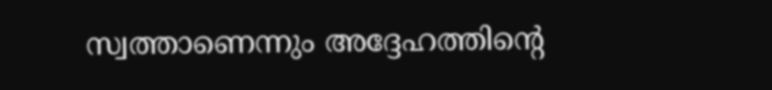സ്വത്താണെന്നും അദ്ദേഹത്തിന്റെ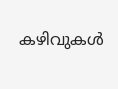കഴിവുകൾ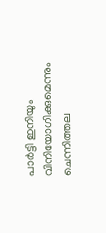പാർട്ടി ഇനിയും വിനിയോഗിക്കുമെന്നും ചെന്നിത്തല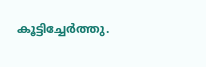കൂട്ടിച്ചേർത്തു.